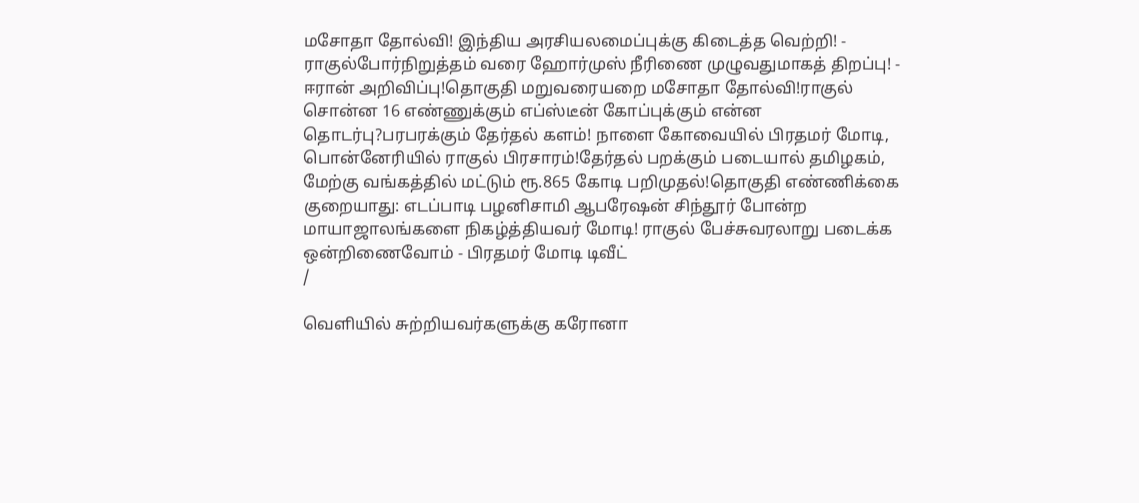மசோதா தோல்வி! இந்திய அரசியலமைப்புக்கு கிடைத்த வெற்றி! - ராகுல்போர்நிறுத்தம் வரை ஹோர்முஸ் நீரிணை முழுவதுமாகத் திறப்பு! - ஈரான் அறிவிப்பு!தொகுதி மறுவரையறை மசோதா தோல்வி!ராகுல் சொன்ன 16 எண்ணுக்கும் எப்ஸ்டீன் கோப்புக்கும் என்ன தொடர்பு?பரபரக்கும் தேர்தல் களம்! நாளை கோவையில் பிரதமர் மோடி, பொன்னேரியில் ராகுல் பிரசாரம்!தேர்தல் பறக்கும் படையால் தமிழகம், மேற்கு வங்கத்தில் மட்டும் ரூ.865 கோடி பறிமுதல்!தொகுதி எண்ணிக்கை குறையாது: எடப்பாடி பழனிசாமி ஆபரேஷன் சிந்தூர் போன்ற மாயாஜாலங்களை நிகழ்த்தியவர் மோடி! ராகுல் பேச்சுவரலாறு படைக்க ஒன்றிணைவோம் - பிரதமர் மோடி டிவீட்
/

வெளியில் சுற்றியவர்களுக்கு கரோனா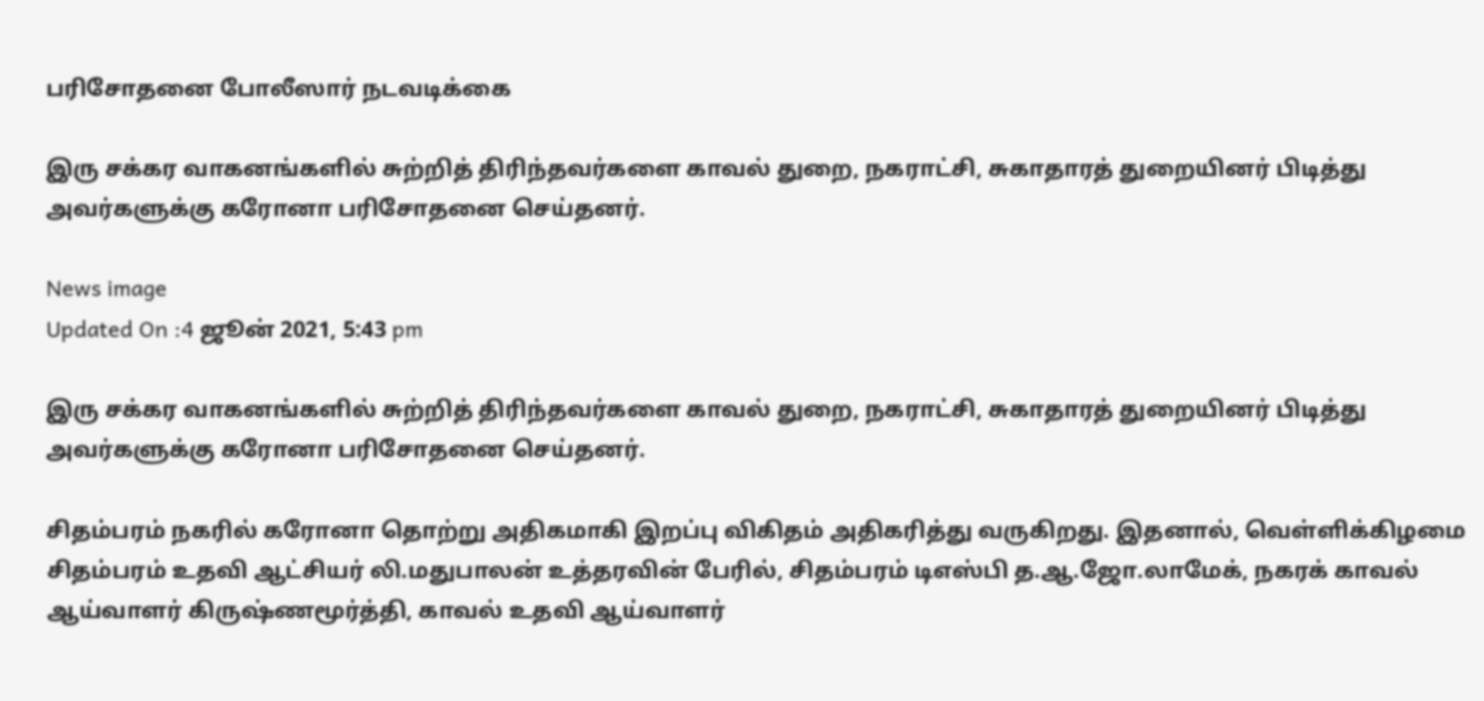பரிசோதனை போலீஸார் நடவடிக்கை

இரு சக்கர வாகனங்களில் சுற்றித் திரிந்தவர்களை காவல் துறை, நகராட்சி, சுகாதாரத் துறையினர் பிடித்து அவர்களுக்கு கரோனா பரிசோதனை செய்தனர்.

News image
Updated On :4 ஜூன் 2021, 5:43 pm

இரு சக்கர வாகனங்களில் சுற்றித் திரிந்தவர்களை காவல் துறை, நகராட்சி, சுகாதாரத் துறையினர் பிடித்து அவர்களுக்கு கரோனா பரிசோதனை செய்தனர்.

சிதம்பரம் நகரில் கரோனா தொற்று அதிகமாகி இறப்பு விகிதம் அதிகரித்து வருகிறது. இதனால், வெள்ளிக்கிழமை சிதம்பரம் உதவி ஆட்சியர் லி.மதுபாலன் உத்தரவின் பேரில், சிதம்பரம் டிஎஸ்பி த.ஆ.ஜோ.லாமேக், நகரக் காவல் ஆய்வாளர் கிருஷ்ணமூர்த்தி, காவல் உதவி ஆய்வாளர்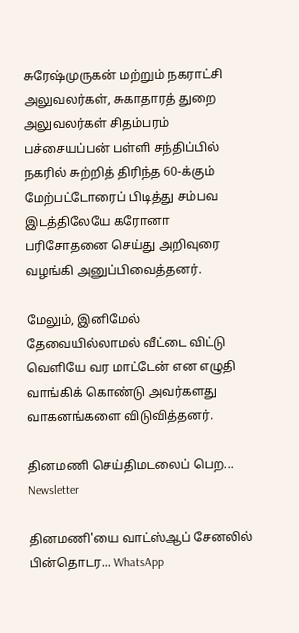சுரேஷ்முருகன் மற்றும் நகராட்சி அலுவலர்கள், சுகாதாரத் துறை அலுவலர்கள் சிதம்பரம் பச்சையப்பன் பள்ளி சந்திப்பில் நகரில் சுற்றித் திரிந்த 60-க்கும் மேற்பட்டோரைப் பிடித்து சம்பவ இடத்திலேயே கரோனா பரிசோதனை செய்து அறிவுரை வழங்கி அனுப்பிவைத்தனர்.

மேலும், இனிமேல் தேவையில்லாமல் வீட்டை விட்டு வெளியே வர மாட்டேன் என எழுதி வாங்கிக் கொண்டு அவர்களது வாகனங்களை விடுவித்தனர்.

தினமணி செய்திமடலைப் பெற... Newsletter

தினமணி'யை வாட்ஸ்ஆப் சேனலில் பின்தொடர... WhatsApp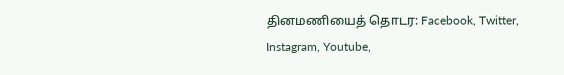தினமணியைத் தொடர: Facebook, Twitter, Instagram, Youtube,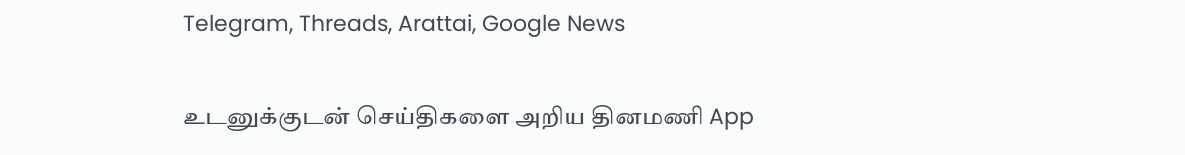Telegram, Threads, Arattai, Google News

உடனுக்குடன் செய்திகளை அறிய தினமணி App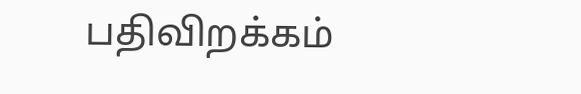பதிவிறக்கம்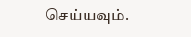செய்யவும்.